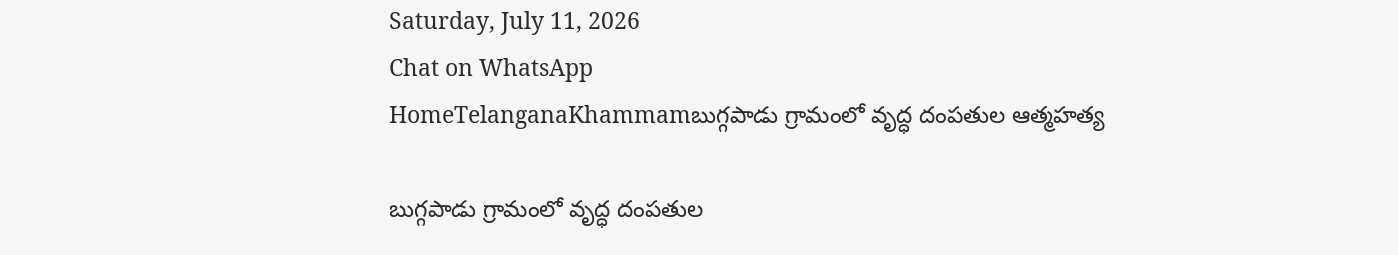Saturday, July 11, 2026
Chat on WhatsApp
HomeTelanganaKhammamబుగ్గపాడు గ్రామంలో వృద్ధ దంపతుల ఆత్మహత్య

బుగ్గపాడు గ్రామంలో వృద్ధ దంపతుల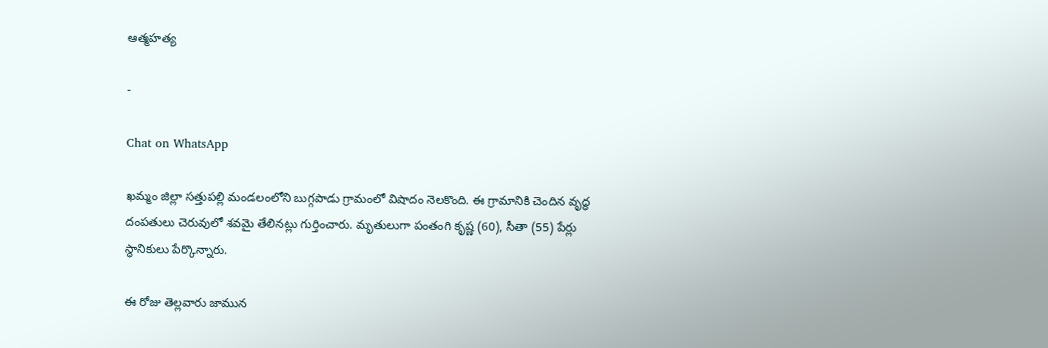ఆత్మహత్య

-

Chat on WhatsApp

ఖమ్మం జిల్లా సత్తుపల్లి మండలంలోని బుగ్గపాడు గ్రామంలో విషాదం నెలకొంది. ఈ గ్రామానికి చెందిన వృద్ధ దంపతులు చెరువులో శవమై తేలినట్లు గుర్తించారు. మృతులుగా పంతంగి కృష్ణ (60), సీతా (55) పేర్లు స్థానికులు పేర్కొన్నారు.

ఈ రోజు తెల్లవారు జామున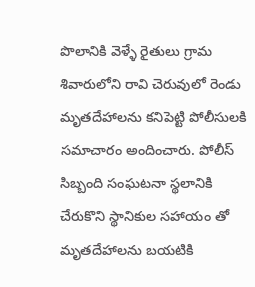పొలానికి వెళ్ళే రైతులు గ్రామ శివారులోని రావి చెరువులో రెండు మృతదేహాలను కనిపెట్టి పోలీసులకి సమాచారం అందించారు. పోలీస్ సిబ్బంది సంఘటనా స్థలానికి చేరుకొని స్థానికుల సహాయం తో మృతదేహాలను బయటికి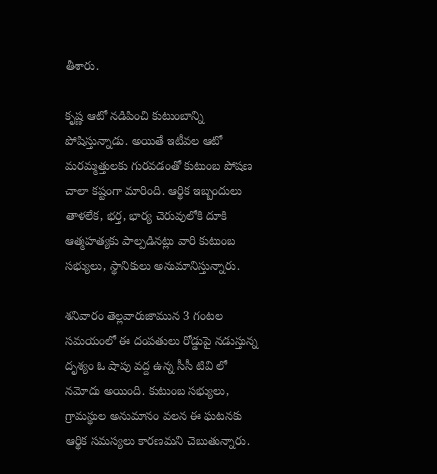తీశారు.

కృష్ణ ఆటో నడిపించి కుటుంబాన్ని పోషిస్తున్నాడు. అయితే ఇటీవల ఆటో మరమ్మత్తులకు గురవడంతో కుటుంబ పోషణ చాలా కష్టంగా మారింది. ఆర్థిక ఇబ్బందులు తాళలేక, భర్త, భార్య చెరువులోకి దూకి ఆత్మహత్యకు పాల్పడినట్లు వారి కుటుంబ సభ్యులు, స్థానికులు అనుమానిస్తున్నారు.

శనివారం తెల్లవారుజామున 3 గంటల సమయంలో ఈ దంపతులు రోడ్డుపై నడుస్తున్న దృశ్యం ఓ షాపు వద్ద ఉన్న సీసీ టివి లో నమోదు అయింది. కుటుంబ సభ్యులు, గ్రామస్థుల అనుమానం వలన ఈ ఘటనకు ఆర్థిక సమస్యలు కారణమని చెబుతున్నారు.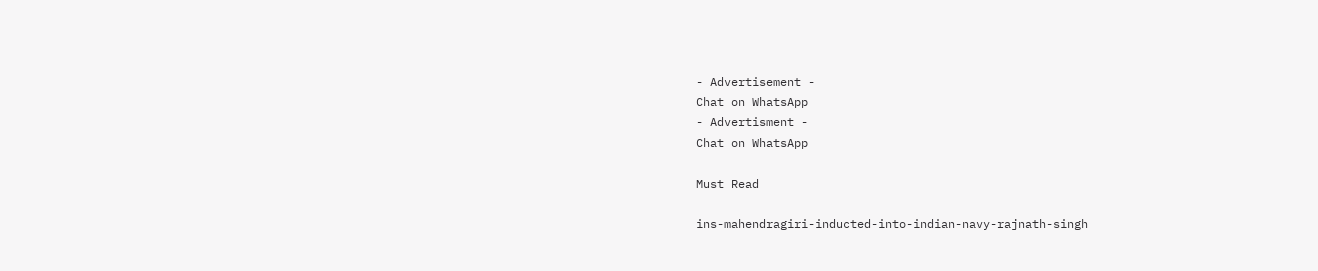- Advertisement -
Chat on WhatsApp
- Advertisment -
Chat on WhatsApp

Must Read

ins-mahendragiri-inducted-into-indian-navy-rajnath-singh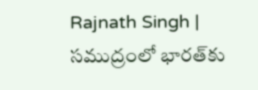Rajnath Singh | సముద్రంలో భారత్‌కు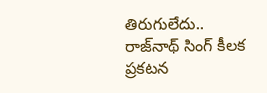తిరుగులేదు.. రాజ్‌నాథ్ సింగ్ కీలక ప్రకటన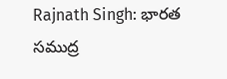Rajnath Singh: భారత సముద్ర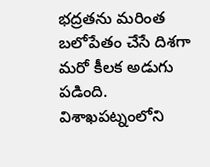భద్రతను మరింత బలోపేతం చేసే దిశగా మరో కీలక అడుగు పడింది. విశాఖపట్నంలోని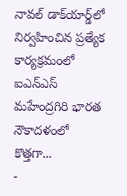నావల్ డాక్‌యార్డ్‌లో నిర్వహించిన ప్రత్యేక కార్యక్రమంలో ఐఎన్‌ఎస్ మహేంద్రగిరి భారత నౌకాదళంలో కొత్తగా...
-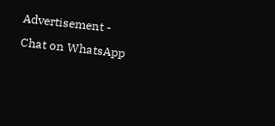Advertisement -
Chat on WhatsApp